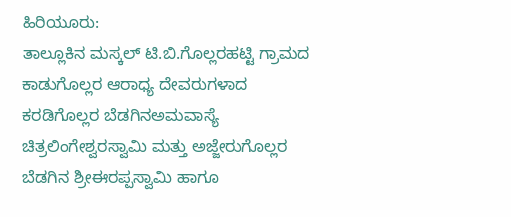ಹಿರಿಯೂರು:
ತಾಲ್ಲೂಕಿನ ಮಸ್ಕಲ್ ಟಿ.ಬಿ.ಗೊಲ್ಲರಹಟ್ಟಿ ಗ್ರಾಮದ ಕಾಡುಗೊಲ್ಲರ ಆರಾಧ್ಯ ದೇವರುಗಳಾದ ಕರಡಿಗೊಲ್ಲರ ಬೆಡಗಿನಅಮವಾಸ್ಯೆ ಚಿತ್ರಲಿಂಗೇಶ್ವರಸ್ವಾಮಿ ಮತ್ತು ಅಜ್ಜೇರುಗೊಲ್ಲರ ಬೆಡಗಿನ ಶ್ರೀಈರಪ್ಪಸ್ವಾಮಿ ಹಾಗೂ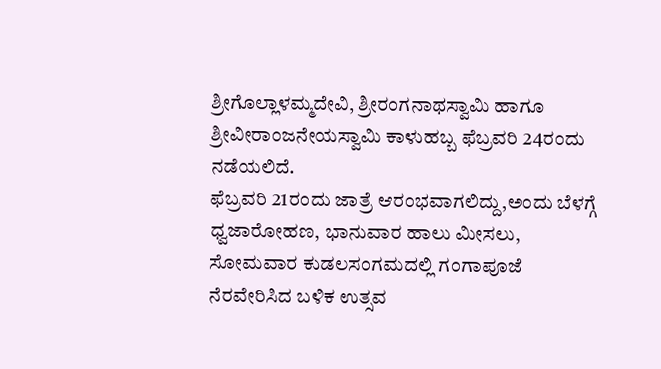ಶ್ರೀಗೊಲ್ಲಾಳಮ್ಮದೇವಿ, ಶ್ರೀರಂಗನಾಥಸ್ವಾಮಿ ಹಾಗೂ ಶ್ರೀವೀರಾಂಜನೇಯಸ್ವಾಮಿ ಕಾಳುಹಬ್ಬ ಫೆಬ್ರವರಿ 24ರಂದು ನಡೆಯಲಿದೆ.
ಫೆಬ್ರವರಿ 21ರಂದು ಜಾತ್ರೆ ಆರಂಭವಾಗಲಿದ್ದು,ಅಂದು ಬೆಳಗ್ಗೆ ಧ್ವಜಾರೋಹಣ, ಭಾನುವಾರ ಹಾಲು ಮೀಸಲು, ಸೋಮವಾರ ಕುಡಲಸಂಗಮದಲ್ಲಿ ಗಂಗಾಪೂಜೆ ನೆರವೇರಿಸಿದ ಬಳಿಕ ಉತ್ಸವ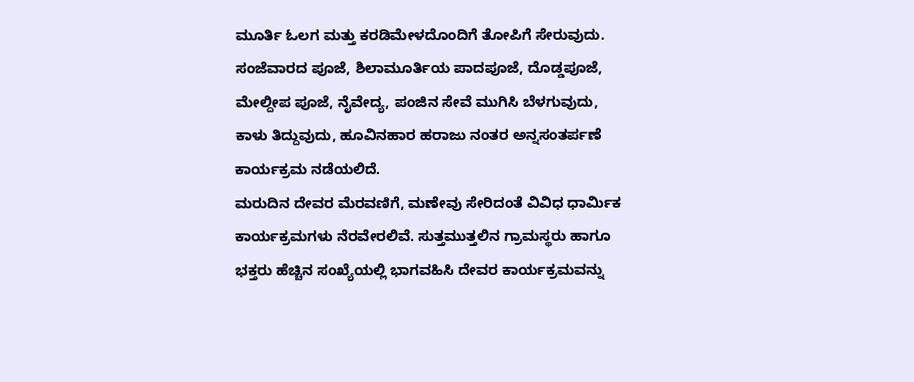ಮೂರ್ತಿ ಓಲಗ ಮತ್ತು ಕರಡಿಮೇಳದೊಂದಿಗೆ ತೋಪಿಗೆ ಸೇರುವುದು.
ಸಂಜೆವಾರದ ಪೂಜೆ, ಶಿಲಾಮೂರ್ತಿಯ ಪಾದಪೂಜೆ, ದೊಡ್ಡಪೂಜೆ, ಮೇಲ್ದೀಪ ಪೂಜೆ, ನೈವೇದ್ಯ, ಪಂಜಿನ ಸೇವೆ ಮುಗಿಸಿ ಬೆಳಗುವುದು, ಕಾಳು ತಿದ್ದುವುದು, ಹೂವಿನಹಾರ ಹರಾಜು ನಂತರ ಅನ್ನಸಂತರ್ಪಣೆ ಕಾರ್ಯಕ್ರಮ ನಡೆಯಲಿದೆ.
ಮರುದಿನ ದೇವರ ಮೆರವಣಿಗೆ, ಮಣೇವು ಸೇರಿದಂತೆ ವಿವಿಧ ಧಾರ್ಮಿಕ ಕಾರ್ಯಕ್ರಮಗಳು ನೆರವೇರಲಿವೆ. ಸುತ್ತಮುತ್ತಲಿನ ಗ್ರಾಮಸ್ಥರು ಹಾಗೂ ಭಕ್ತರು ಹೆಚ್ಚಿನ ಸಂಖ್ಯೆಯಲ್ಲಿ ಭಾಗವಹಿಸಿ ದೇವರ ಕಾರ್ಯಕ್ರಮವನ್ನು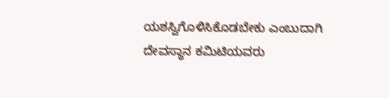ಯಶಸ್ವಿಗೊಳಿಸಿಕೊಡಬೇಕು ಎಂಬುದಾಗಿ ದೇವಸ್ಥಾನ ಕಮಿಟಿಯವರು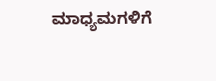ಮಾಧ್ಯಮಗಳಿಗೆ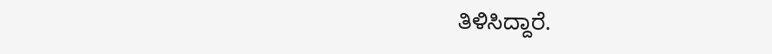ತಿಳಿಸಿದ್ದಾರೆ.